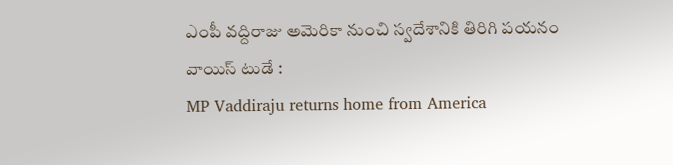ఎంపీ వద్దిరాజు అమెరికా నుంచి స్వదేశానికి తిరిగి పయనం
వాయిస్ టుడే :
MP Vaddiraju returns home from America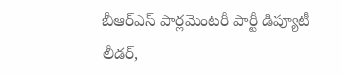బీఆర్ఎస్ పార్లమెంటరీ పార్టీ డిప్యూటీ లీడర్,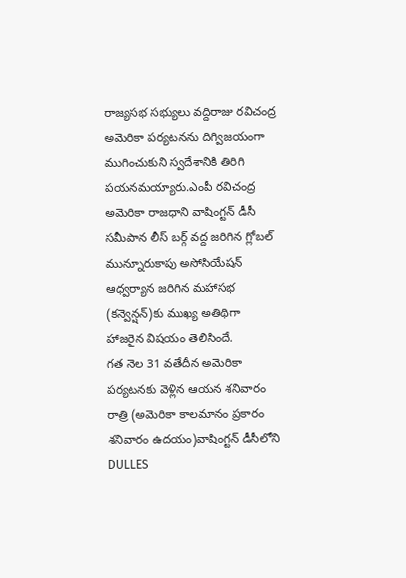రాజ్యసభ సభ్యులు వద్దిరాజు రవిచంద్ర అమెరికా పర్యటనను దిగ్విజయంగా ముగించుకుని స్వదేశానికి తిరిగి పయనమయ్యారు.ఎంపీ రవిచంద్ర అమెరికా రాజధాని వాషింగ్టన్ డీసీ సమీపాన లీస్ బర్గ్ వద్ద జరిగిన గ్లోబల్ మున్నూరుకాపు అసోసియేషన్ ఆధ్వర్యాన జరిగిన మహాసభ (కన్వెన్షన్)కు ముఖ్య అతిథిగా హాజరైన విషయం తెలిసిందే.
గత నెల 31 వతేదీన అమెరికా పర్యటనకు వెళ్లిన ఆయన శనివారం రాత్రి (అమెరికా కాలమానం ప్రకారం శనివారం ఉదయం)వాషింగ్టన్ డీసీలోని DULLES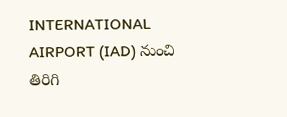INTERNATIONAL AIRPORT (IAD) నుంచి తిరిగి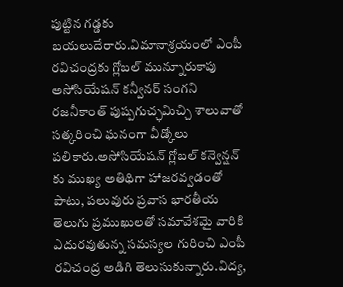పుట్టిన గడ్డకు బయలుదేరారు.విమానాశ్రయంలో ఎంపీ రవిచంద్రకు గ్లోబల్ మున్నూరుకాపు అసోసియేషన్ కన్వీనర్ సంగని రజనీకాంత్ పుష్పగుచ్ఛమిచ్చి శాలువాతో సత్కరించి ఘనంగా వీడ్కోలు పలికారు.అసోసియేషన్ గ్లోబల్ కన్వెన్షన్ కు ముఖ్య అతిథిగా హాజరవ్వడంతో పాటు, పలువురు ప్రవాస భారతీయ తెలుగు ప్రముఖులతో సమావేశమై వారికి ఎదురవుతున్న సమస్యల గురించి ఎంపీ రవిచంద్ర అడిగి తెలుసుకున్నారు.విద్య,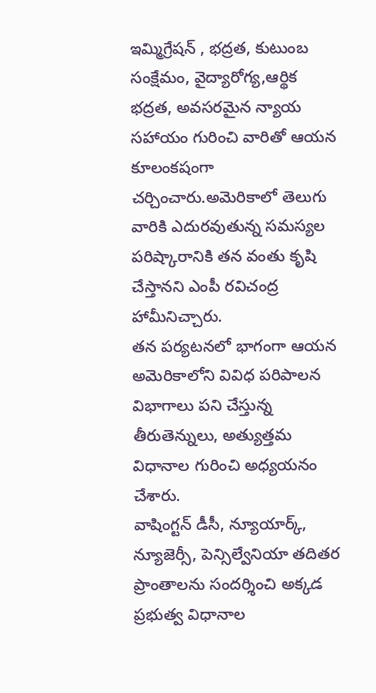ఇమ్మిగ్రేషన్ , భద్రత, కుటుంబ సంక్షేమం, వైద్యారోగ్య,ఆర్థిక భద్రత, అవసరమైన న్యాయ సహాయం గురించి వారితో ఆయన కూలంకషంగా చర్చించారు.అమెరికాలో తెలుగు వారికి ఎదురవుతున్న సమస్యల పరిష్కారానికి తన వంతు కృషి చేస్తానని ఎంపీ రవిచంద్ర హామీనిచ్చారు.
తన పర్యటనలో భాగంగా ఆయన అమెరికాలోని వివిధ పరిపాలన విభాగాలు పని చేస్తున్న తీరుతెన్నులు, అత్యుత్తమ విధానాల గురించి అధ్యయనం చేశారు.
వాషింగ్టన్ డీసీ, న్యూయార్క్, న్యూజెర్సీ, పెన్సిల్వేనియా తదితర ప్రాంతాలను సందర్శించి అక్కడ ప్రభుత్వ విధానాల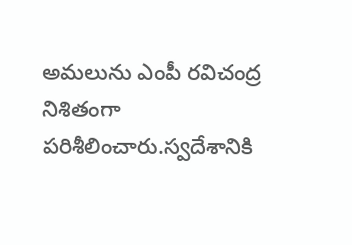అమలును ఎంపీ రవిచంద్ర నిశితంగా పరిశీలించారు.స్వదేశానికి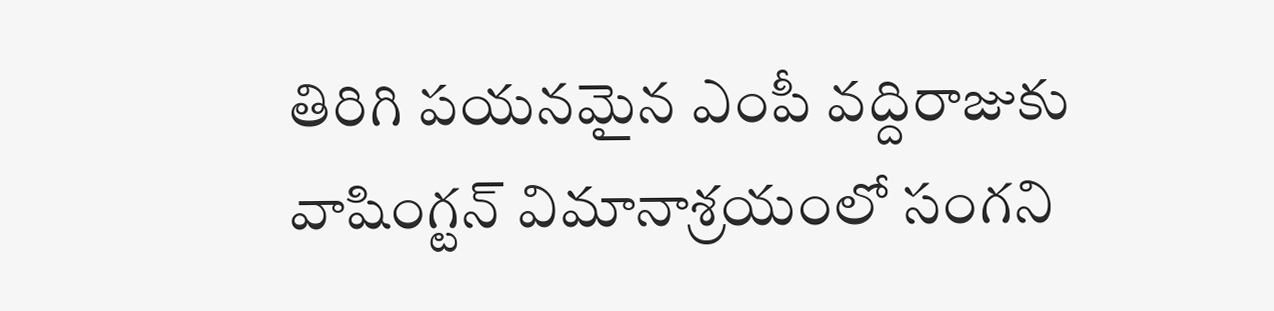తిరిగి పయనమైన ఎంపీ వద్దిరాజుకు వాషింగ్టన్ విమానాశ్రయంలో సంగని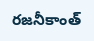రజనీకాంత్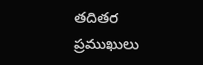తదితర ప్రముఖులు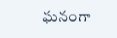ఘనంగా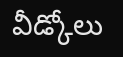వీడ్కోలు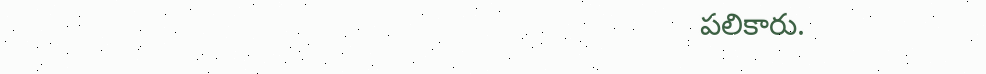పలికారు.